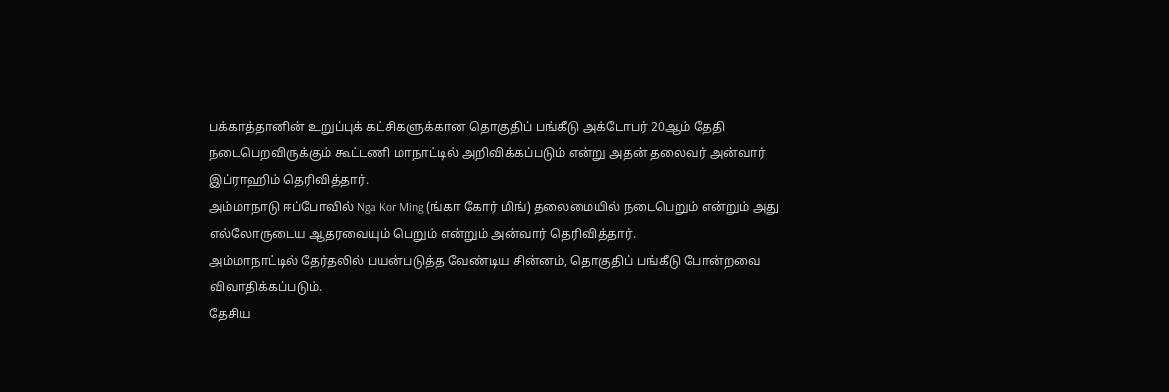பக்காத்தானின் உறுப்புக் கட்சிகளுக்கான தொகுதிப் பங்கீடு அக்டோபர் 20ஆம் தேதி நடைபெறவிருக்கும் கூட்டணி மாநாட்டில் அறிவிக்கப்படும் என்று அதன் தலைவர் அன்வார் இப்ராஹிம் தெரிவித்தார்.
அம்மாநாடு ஈப்போவில் Nga Kor Ming (ங்கா கோர் மிங்) தலைமையில் நடைபெறும் என்றும் அது எல்லோருடைய ஆதரவையும் பெறும் என்றும் அன்வார் தெரிவித்தார்.
அம்மாநாட்டில் தேர்தலில் பயன்படுத்த வேண்டிய சின்னம், தொகுதிப் பங்கீடு போன்றவை விவாதிக்கப்படும்.
தேசிய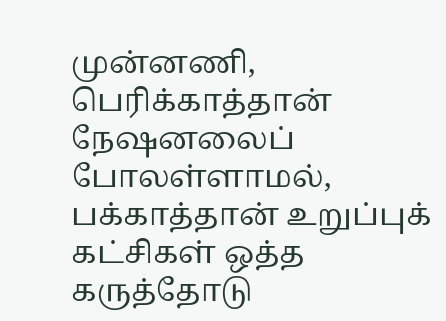முன்னணி, பெரிக்காத்தான் நேஷனலைப் போலள்ளாமல், பக்காத்தான் உறுப்புக் கட்சிகள் ஒத்த கருத்தோடு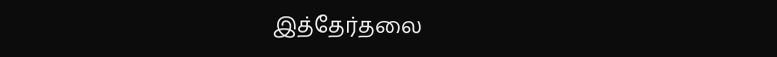இத்தேர்தலை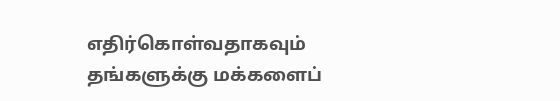எதிர்கொள்வதாகவும் தங்களுக்கு மக்களைப்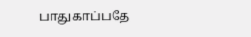பாதுகாப்பதே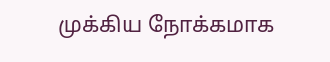முக்கிய நோக்கமாக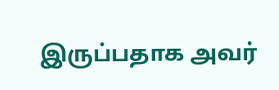இருப்பதாக அவர்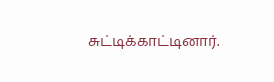சுட்டிக்காட்டினார்.